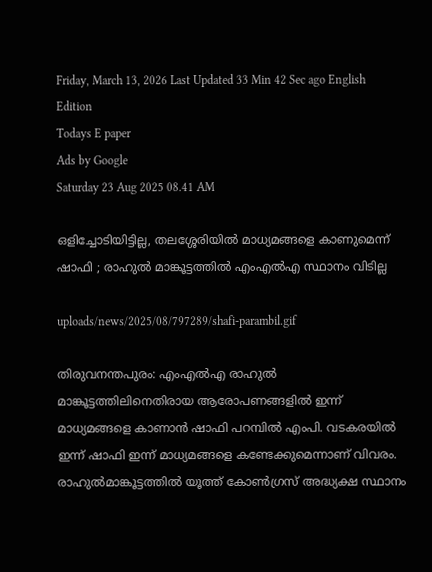Friday, March 13, 2026 Last Updated 33 Min 42 Sec ago English Edition
Todays E paper
Ads by Google
Saturday 23 Aug 2025 08.41 AM

ഒളിച്ചോടിയിട്ടില്ല, തലശ്ശേരിയില്‍ മാധ്യമങ്ങളെ കാണുമെന്ന് ഷാഫി ; രാഹുല്‍ മാങ്കൂട്ടത്തില്‍ എംഎല്‍എ സ്ഥാനം വിടില്ല

uploads/news/2025/08/797289/shafi-parambil.gif

തിരുവനന്തപുരം: എംഎല്‍എ രാഹുല്‍ മാങ്കൂട്ടത്തിലിനെതിരായ ആരോപണങ്ങളില്‍ ഇന്ന് മാധ്യമങ്ങളെ കാണാന്‍ ഷാഫി പറമ്പില്‍ എംപി. വടകരയില്‍ ഇന്ന് ഷാഫി ഇന്ന് മാധ്യമങ്ങളെ കണ്ടേക്കുമെന്നാണ് വിവരം. രാഹുല്‍മാങ്കൂട്ടത്തില്‍ യൂത്ത് കോണ്‍ഗ്രസ് അദ്ധ്യക്ഷ സ്ഥാനം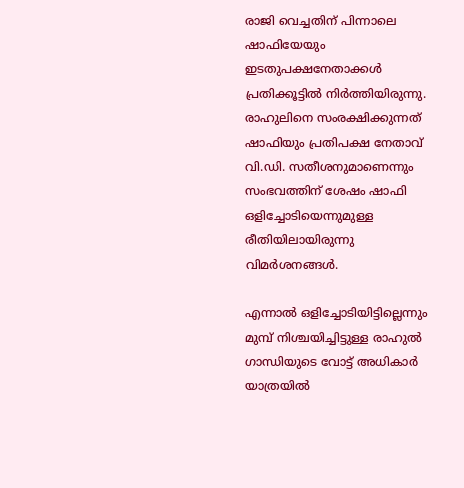രാജി വെച്ചതിന് പിന്നാലെ ഷാഫിയേയും ഇടതുപക്ഷനേതാക്കള്‍ പ്രതിക്കൂട്ടില്‍ നിര്‍ത്തിയിരുന്നു. രാഹുലിനെ സംരക്ഷിക്കുന്നത് ഷാഫിയും പ്രതിപക്ഷ നേതാവ് വി.ഡി. സതീശനുമാണെന്നും സംഭവത്തിന് ശേഷം ഷാഫി ഒളിച്ചോടിയെന്നുമുള്ള രീതിയിലായിരുന്നു വിമര്‍ശനങ്ങള്‍.

എന്നാല്‍ ഒളിച്ചോടിയിട്ടില്ലെന്നും മുമ്പ് നിശ്ചയിച്ചിട്ടുള്ള രാഹുല്‍ ഗാന്ധിയുടെ വോട്ട് അധികാര്‍ യാത്രയില്‍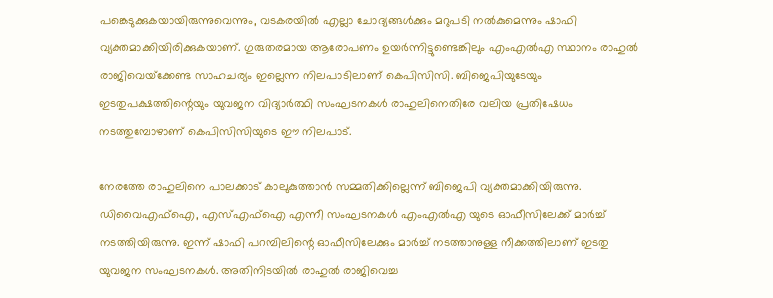പങ്കെടുക്കുകയായിരുന്നുവെന്നും, വടകരയില്‍ എല്ലാ ചോദ്യങ്ങള്‍ക്കും മറുപടി നല്‍കുമെന്നും ഷാഫി വ്യക്തമാക്കിയിരിക്കുകയാണ്. ഗുരുതരമായ ആരോപണം ഉയര്‍ന്നിട്ടുണ്ടെങ്കിലും എംഎല്‍എ സ്ഥാനം രാഹുല്‍ രാജിവെയ്‌ക്കേണ്ട സാഹചര്യം ഇല്ലെന്ന നിലപാടിലാണ് കെപിസിസി. ബിജെപിയുടേയും ഇടതുപക്ഷത്തിന്റെയും യുവജന വിദ്യാര്‍ത്ഥി സംഘടനകള്‍ രാഹുലിനെതിരേ വലിയ പ്രതിഷേധം നടത്തുമ്പോഴാണ് കെപിസിസിയുടെ ഈ നിലപാട്.

നേരത്തേ രാഹുലിനെ പാലക്കാട് കാലുകുത്താന്‍ സമ്മതിക്കില്ലെന്ന് ബിജെപി വ്യക്തമാക്കിയിരുന്നു. ഡിവൈഎഫ്‌ഐ, എസ്എഫ്‌ഐ എന്നീ സംഘടനകള്‍ എംഎല്‍എ യുടെ ഓഫീസിലേക്ക് മാര്‍ച്ച് നടത്തിയിരുന്നു. ഇന്ന് ഷാഫി പറമ്പിലിന്റെ ഓഫീസിലേക്കും മാര്‍ച്ച് നടത്താനുള്ള നീക്കത്തിലാണ് ഇടതു യുവജന സംഘടനകള്‍. അതിനിടയില്‍ രാഹുല്‍ രാജിവെച്ച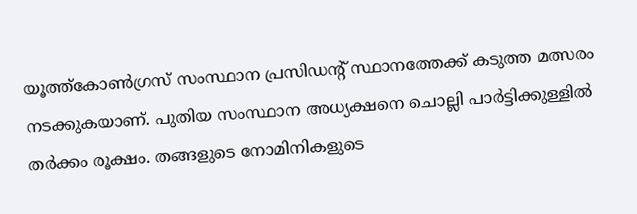യൂത്ത്‌കോണ്‍ഗ്രസ് സംസ്ഥാന പ്രസിഡന്റ് സ്ഥാനത്തേക്ക് കടുത്ത മത്സരം നടക്കുകയാണ്. പുതിയ സംസ്ഥാന അധ്യക്ഷനെ ചൊല്ലി പാര്‍ട്ടിക്കുള്ളില്‍ തര്‍ക്കം രൂക്ഷം. തങ്ങളുടെ നോമിനികളുടെ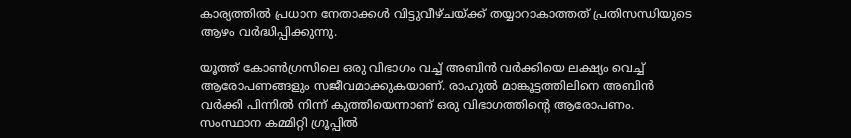കാര്യത്തില്‍ പ്രധാന നേതാക്കള്‍ വിട്ടുവീഴ്ചയ്ക്ക് തയ്യാറാകാത്തത് പ്രതിസന്ധിയുടെ ആഴം വര്‍ദ്ധിപ്പിക്കുന്നു.

യൂത്ത് കോണ്‍ഗ്രസിലെ ഒരു വിഭാഗം വച്ച് അബിന്‍ വര്‍ക്കിയെ ലക്ഷ്യം വെച്ച് ആരോപണങ്ങളും സജീവമാക്കുകയാണ്. രാഹുല്‍ മാങ്കൂട്ടത്തിലിനെ അബിന്‍ വര്‍ക്കി പിന്നില്‍ നിന്ന് കുത്തിയെന്നാണ് ഒരു വിഭാഗത്തിന്റെ ആരോപണം. സംസ്ഥാന കമ്മിറ്റി ഗ്രൂപ്പില്‍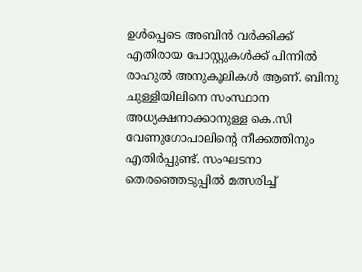ഉള്‍പ്പെടെ അബിന്‍ വര്‍ക്കിക്ക് എതിരായ പോസ്റ്റുകള്‍ക്ക് പിന്നില്‍ രാഹുല്‍ അനുകൂലികള്‍ ആണ്. ബിനു ചുള്ളിയിലിനെ സംസ്ഥാന അധ്യക്ഷനാക്കാനുള്ള കെ.സി വേണുഗോപാലിന്റെ നീക്കത്തിനും എതിര്‍പ്പുണ്ട്. സംഘടനാ തെരഞ്ഞെടുപ്പില്‍ മത്സരിച്ച്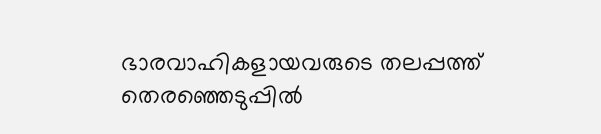ഭാരവാഹികളായവരുടെ തലപ്പത്ത് തെരഞ്ഞെടുപ്പില്‍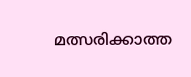മത്സരിക്കാത്ത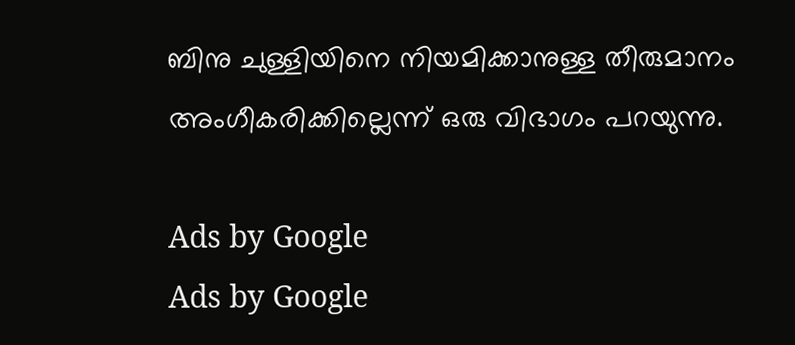ബിനു ചുള്ളിയിനെ നിയമിക്കാനുള്ള തീരുമാനം അംഗീകരിക്കില്ലെന്ന് ഒരു വിഭാഗം പറയുന്നു.

Ads by Google
Ads by Google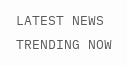LATEST NEWS
TRENDING NOW